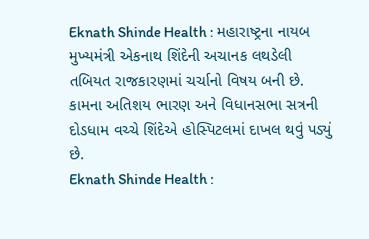Eknath Shinde Health : મહારાષ્ટ્રના નાયબ મુખ્યમંત્રી એકનાથ શિંદેની અચાનક લથડેલી તબિયત રાજકારણમાં ચર્ચાનો વિષય બની છે. કામના અતિશય ભારણ અને વિધાનસભા સત્રની દોડધામ વચ્ચે શિંદેએ હોસ્પિટલમાં દાખલ થવું પડ્યું છે.
Eknath Shinde Health :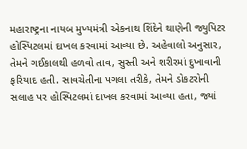મહારાષ્ટ્રના નાયબ મુખ્યમંત્રી એકનાથ શિંદેને થાણેની જ્યુપિટર હોસ્પિટલમાં દાખલ કરવામાં આવ્યા છે. અહેવાલો અનુસાર, તેમને ગઈકાલથી હળવો તાવ, સુસ્તી અને શરીરમાં દુખાવાની ફરિયાદ હતી. સાવચેતીના પગલા તરીકે, તેમને ડોકટરોની સલાહ પર હોસ્પિટલમાં દાખલ કરવામાં આવ્યા હતા, જ્યાં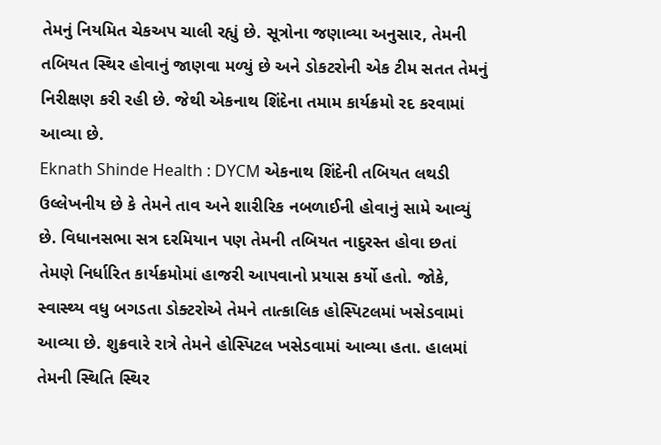તેમનું નિયમિત ચેકઅપ ચાલી રહ્યું છે. સૂત્રોના જણાવ્યા અનુસાર, તેમની તબિયત સ્થિર હોવાનું જાણવા મળ્યું છે અને ડોકટરોની એક ટીમ સતત તેમનું નિરીક્ષણ કરી રહી છે. જેથી એકનાથ શિંદેના તમામ કાર્યક્રમો રદ કરવામાં આવ્યા છે.
Eknath Shinde Health : DYCM એકનાથ શિંદેની તબિયત લથડી
ઉલ્લેખનીય છે કે તેમને તાવ અને શારીરિક નબળાઈની હોવાનું સામે આવ્યું છે. વિધાનસભા સત્ર દરમિયાન પણ તેમની તબિયત નાદુરસ્ત હોવા છતાં તેમણે નિર્ધારિત કાર્યક્રમોમાં હાજરી આપવાનો પ્રયાસ કર્યો હતો. જોકે, સ્વાસ્થ્ય વધુ બગડતા ડોક્ટરોએ તેમને તાત્કાલિક હોસ્પિટલમાં ખસેડવામાં આવ્યા છે. શુક્રવારે રાત્રે તેમને હોસ્પિટલ ખસેડવામાં આવ્યા હતા. હાલમાં તેમની સ્થિતિ સ્થિર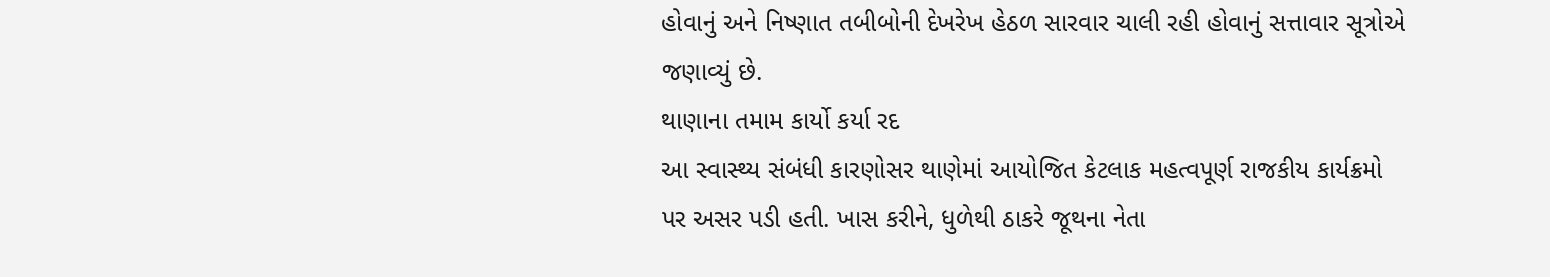હોવાનું અને નિષ્ણાત તબીબોની દેખરેખ હેઠળ સારવાર ચાલી રહી હોવાનું સત્તાવાર સૂત્રોએ જણાવ્યું છે.
થાણાના તમામ કાર્યો કર્યા રદ
આ સ્વાસ્થ્ય સંબંધી કારણોસર થાણેમાં આયોજિત કેટલાક મહત્વપૂર્ણ રાજકીય કાર્યક્રમો પર અસર પડી હતી. ખાસ કરીને, ધુળેથી ઠાકરે જૂથના નેતા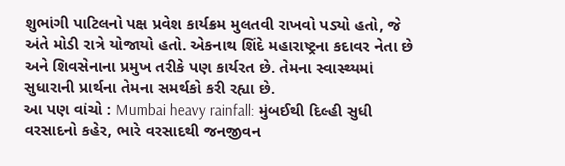શુભાંગી પાટિલનો પક્ષ પ્રવેશ કાર્યક્રમ મુલતવી રાખવો પડ્યો હતો, જે અંતે મોડી રાત્રે યોજાયો હતો. એકનાથ શિંદે મહારાષ્ટ્રના કદાવર નેતા છે અને શિવસેનાના પ્રમુખ તરીકે પણ કાર્યરત છે. તેમના સ્વાસ્થ્યમાં સુધારાની પ્રાર્થના તેમના સમર્થકો કરી રહ્યા છે.
આ પણ વાંચો : Mumbai heavy rainfall: મુંબઈથી દિલ્હી સુધી વરસાદનો કહેર, ભારે વરસાદથી જનજીવન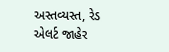અસ્તવ્યસ્ત, રેડ એલર્ટ જાહેર